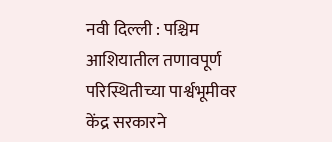नवी दिल्ली : पश्चिम आशियातील तणावपूर्ण परिस्थितीच्या पार्श्वभूमीवर केंद्र सरकारने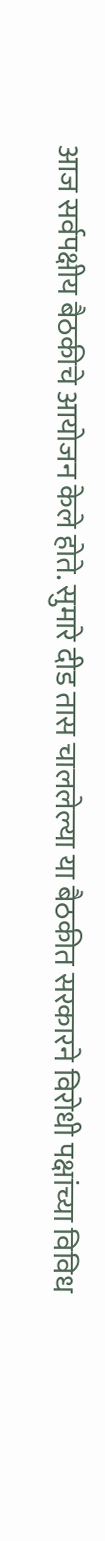आज सर्वपक्षीय बैठकीचे आयोजन केले होते. सुमारे दीड तास चाललेल्या या बैठकीत सरकारने विरोधी पक्षांच्या विविध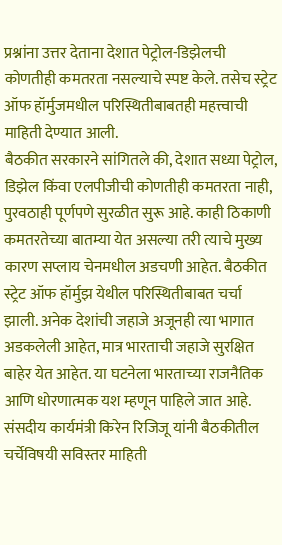प्रश्नांना उत्तर देताना देशात पेट्रोल-डिझेलची कोणतीही कमतरता नसल्याचे स्पष्ट केले. तसेच स्ट्रेट ऑफ हॉर्मुजमधील परिस्थितीबाबतही महत्त्वाची माहिती देण्यात आली.
बैठकीत सरकारने सांगितले की, देशात सध्या पेट्रोल, डिझेल किंवा एलपीजीची कोणतीही कमतरता नाही, पुरवठाही पूर्णपणे सुरळीत सुरू आहे. काही ठिकाणी कमतरतेच्या बातम्या येत असल्या तरी त्याचे मुख्य कारण सप्लाय चेनमधील अडचणी आहेत. बैठकीत स्ट्रेट ऑफ हॉर्मुझ येथील परिस्थितीबाबत चर्चा झाली. अनेक देशांची जहाजे अजूनही त्या भागात अडकलेली आहेत, मात्र भारताची जहाजे सुरक्षित बाहेर येत आहेत. या घटनेला भारताच्या राजनैतिक आणि धोरणात्मक यश म्हणून पाहिले जात आहे.
संसदीय कार्यमंत्री किरेन रिजिजू यांनी बैठकीतील चर्चेविषयी सविस्तर माहिती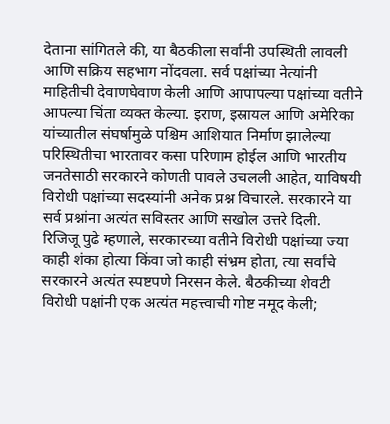देताना सांगितले की, या बैठकीला सर्वांनी उपस्थिती लावली आणि सक्रिय सहभाग नोंदवला. सर्व पक्षांच्या नेत्यांनी माहितीची देवाणघेवाण केली आणि आपापल्या पक्षांच्या वतीने आपल्या चिंता व्यक्त केल्या. इराण, इस्रायल आणि अमेरिका यांच्यातील संघर्षामुळे पश्चिम आशियात निर्माण झालेल्या परिस्थितीचा भारतावर कसा परिणाम होईल आणि भारतीय जनतेसाठी सरकारने कोणती पावले उचलली आहेत, याविषयी विरोधी पक्षांच्या सदस्यांनी अनेक प्रश्न विचारले. सरकारने या सर्व प्रश्नांना अत्यंत सविस्तर आणि सखोल उत्तरे दिली.
रिजिजू पुढे म्हणाले, सरकारच्या वतीने विरोधी पक्षांच्या ज्या काही शंका होत्या किंवा जो काही संभ्रम होता, त्या सर्वांचे सरकारने अत्यंत स्पष्टपणे निरसन केले. बैठकीच्या शेवटी विरोधी पक्षांनी एक अत्यंत महत्त्वाची गोष्ट नमूद केली;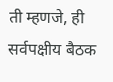ती म्हणजे, ही सर्वपक्षीय बैठक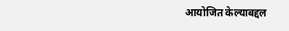आयोजित केल्याबद्दल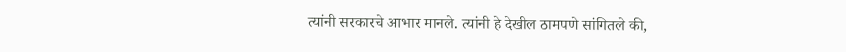त्यांनी सरकारचे आभार मानले. त्यांनी हे देखील ठामपणे सांगितले की,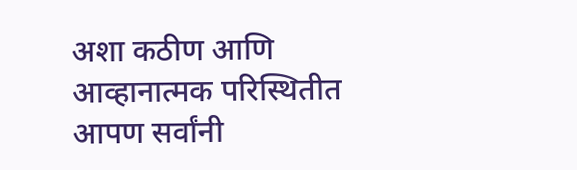अशा कठीण आणि आव्हानात्मक परिस्थितीत आपण सर्वांनी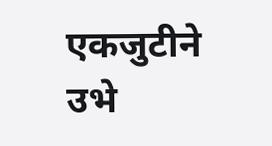एकजुटीने उभे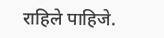राहिले पाहिजे.